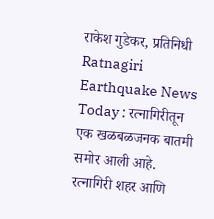राकेश गुडेकर, प्रतिनिधी
Ratnagiri Earthquake News Today : रत्नागिरीतून एक खळबळजनक बातमी समोर आली आहे. रत्नागिरी शहर आणि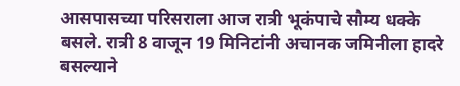आसपासच्या परिसराला आज रात्री भूकंपाचे सौम्य धक्के बसले. रात्री 8 वाजून 19 मिनिटांनी अचानक जमिनीला हादरे बसल्याने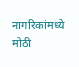नागरिकांमध्ये मोठी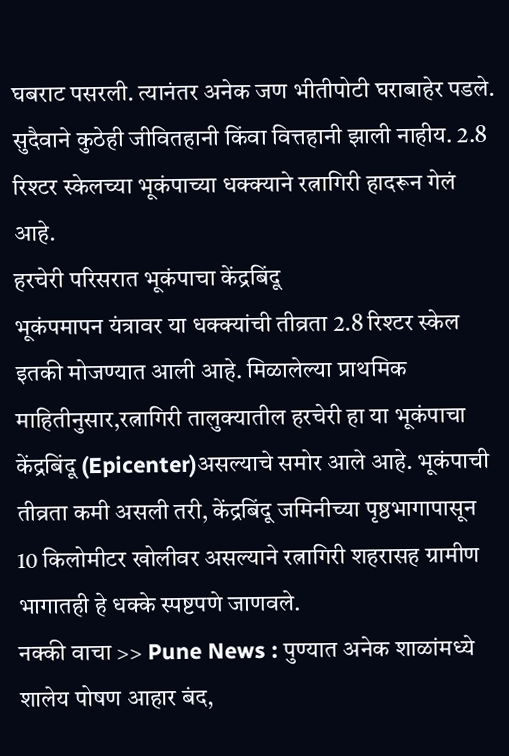घबराट पसरली. त्यानंतर अनेक जण भीतीपोटी घराबाहेर पडले. सुदैवाने कुठेही जीवितहानी किंवा वित्तहानी झाली नाहीय. 2.8 रिश्टर स्केलच्या भूकंपाच्या धक्क्याने रत्नागिरी हादरून गेलं आहे.
हरचेरी परिसरात भूकंपाचा केंद्रबिंदू
भूकंपमापन यंत्रावर या धक्क्यांची तीव्रता 2.8 रिश्टर स्केल इतकी मोजण्यात आली आहे. मिळालेल्या प्राथमिक माहितीनुसार,रत्नागिरी तालुक्यातील हरचेरी हा या भूकंपाचा केंद्रबिंदू (Epicenter)असल्याचे समोर आले आहे. भूकंपाची तीव्रता कमी असली तरी, केंद्रबिंदू जमिनीच्या पृष्ठभागापासून 10 किलोमीटर खोलीवर असल्याने रत्नागिरी शहरासह ग्रामीण भागातही हे धक्के स्पष्टपणे जाणवले.
नक्की वाचा >> Pune News : पुण्यात अनेक शाळांमध्ये शालेय पोषण आहार बंद,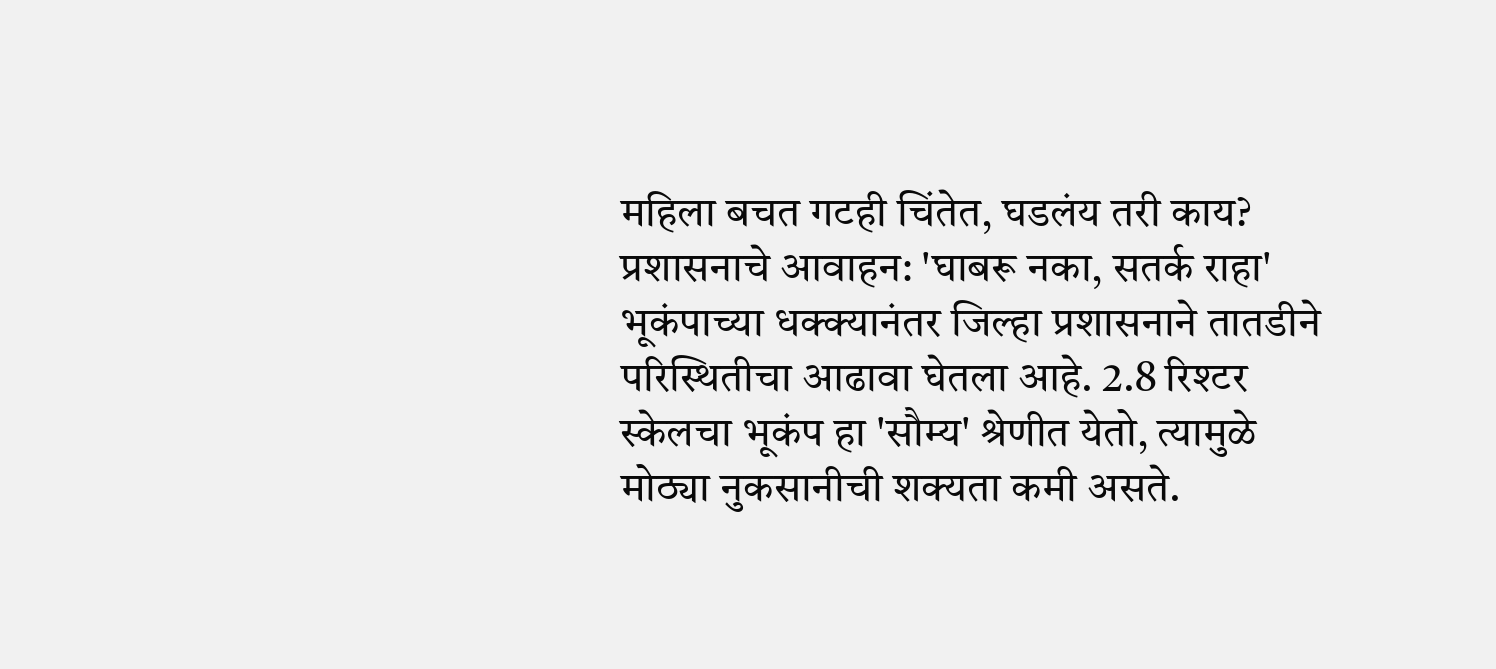महिला बचत गटही चिंतेत, घडलंय तरी काय?
प्रशासनाचे आवाहन: 'घाबरू नका, सतर्क राहा'
भूकंपाच्या धक्क्यानंतर जिल्हा प्रशासनाने तातडीने परिस्थितीचा आढावा घेतला आहे. 2.8 रिश्टर स्केलचा भूकंप हा 'सौम्य' श्रेणीत येतो, त्यामुळे मोठ्या नुकसानीची शक्यता कमी असते.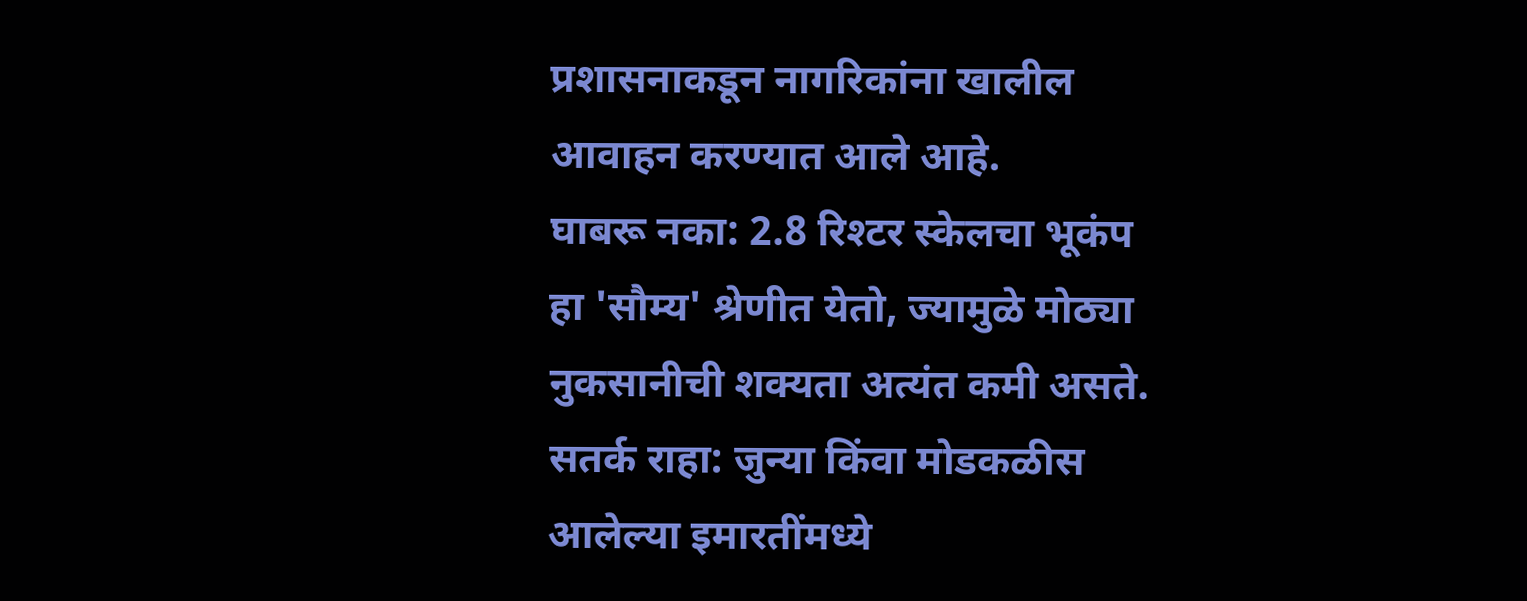प्रशासनाकडून नागरिकांना खालील आवाहन करण्यात आले आहे.
घाबरू नका: 2.8 रिश्टर स्केलचा भूकंप हा 'सौम्य' श्रेणीत येतो, ज्यामुळे मोठ्या नुकसानीची शक्यता अत्यंत कमी असते.
सतर्क राहा: जुन्या किंवा मोडकळीस आलेल्या इमारतींमध्ये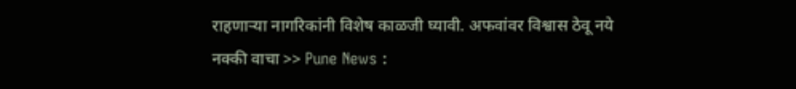राहणाऱ्या नागरिकांनी विशेष काळजी घ्यावी. अफवांवर विश्वास ठेवू नये
नक्की वाचा >> Pune News :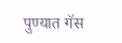पुण्यात गॅस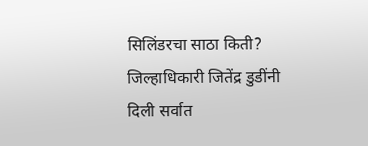सिलिंडरचा साठा किती? जिल्हाधिकारी जितेंद्र डुडींनी दिली सर्वात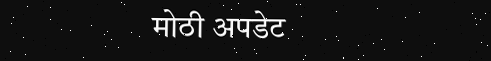मोठी अपडेट